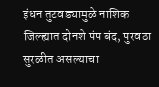इंधन तुटवड्यामुळे नाशिक जिल्ह्यात दोनशे पंप बंद, पुरवठा सुरळीत असल्याचा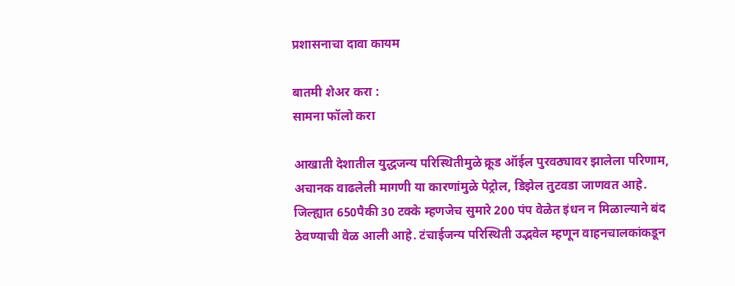प्रशासनाचा दावा कायम

बातमी शेअर करा :
सामना फॉलो करा

आखाती देशातील युद्धजन्य परिस्थितीमुळे क्रूड ऑईल पुरवठ्यावर झालेला परिणाम, अचानक वाढलेली मागणी या कारणांमुळे पेट्रोल, डिझेल तुटवडा जाणवत आहे. जिल्ह्यात 650पैकी 30 टक्के म्हणजेच सुमारे 200 पंप वेळेत इंधन न मिळाल्याने बंद ठेवण्याची वेळ आली आहे. टंचाईजन्य परिस्थिती उद्भवेल म्हणून वाहनचालकांकडून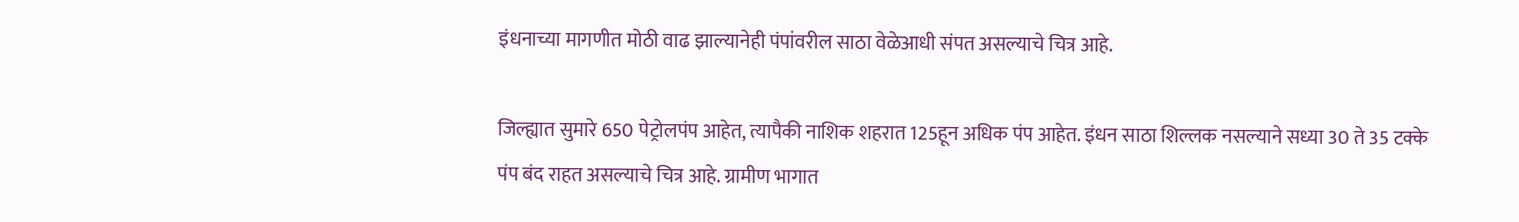इंधनाच्या मागणीत मोठी वाढ झाल्यानेही पंपांवरील साठा वेळेआधी संपत असल्याचे चित्र आहे.

जिल्ह्यात सुमारे 650 पेट्रोलपंप आहेत, त्यापैकी नाशिक शहरात 125हून अधिक पंप आहेत. इंधन साठा शिल्लक नसल्याने सध्या 30 ते 35 टक्के पंप बंद राहत असल्याचे चित्र आहे. ग्रामीण भागात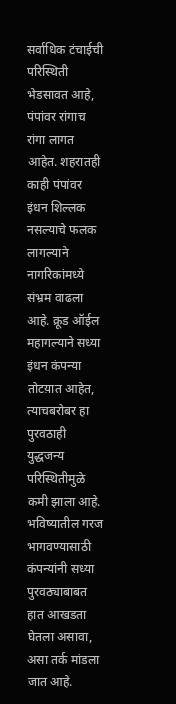सर्वाधिक टंचाईची परिस्थिती भेडसावत आहे, पंपांवर रांगाच रांगा लागत आहेत. शहरातही काही पंपांवर इंधन शिल्लक नसल्याचे फलक लागल्याने नागरिकांमध्ये संभ्रम वाढला आहे. क्रूड ऑईल महागल्याने सध्या इंधन कंपन्या तोटय़ात आहेत, त्याचबरोबर हा पुरवठाही युद्धजन्य परिस्थितीमुळे कमी झाला आहे. भविष्यातील गरज भागवण्यासाठी कंपन्यांनी सध्या पुरवठ्याबाबत हात आखडता घेतला असावा, असा तर्क मांडला जात आहे.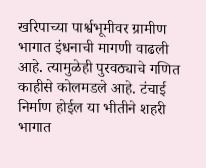खरिपाच्या पार्श्वभूमीवर ग्रामीण भागात इंधनाची मागणी वाढली आहे. त्यामुळेही पुरवठ्याचे गणित काहीसे कोलमडले आहे. टंचाई निर्माण होईल या भीतीने शहरी भागात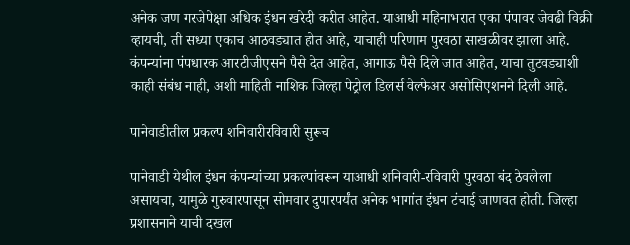अनेक जण गरजेपेक्षा अधिक इंधन खरेदी करीत आहेत. याआधी महिनाभरात एका पंपावर जेवढी विक्री व्हायची, ती सध्या एकाच आठवड्यात होत आहे, याचाही परिणाम पुरवठा साखळीवर झाला आहे. कंपन्यांना पंपधारक आरटीजीएसने पैसे देत आहेत, आगाऊ पैसे दिले जात आहेत, याचा तुटवड्याशी काही संबंध नाही, अशी माहिती नाशिक जिल्हा पेट्रोल डिलर्स वेल्फेअर असोसिएशनने दिली आहे.

पानेवाडीतील प्रकल्प शनिवारीरविवारी सुरूच

पानेवाडी येथील इंधन कंपन्यांच्या प्रकल्पांवरून याआधी शनिवारी-रविवारी पुरवठा बंद ठेवलेला असायचा, यामुळे गुरुवारपासून सोमवार दुपारपर्यंत अनेक भागांत इंधन टंचाई जाणवत होती. जिल्हा प्रशासनाने याची दखल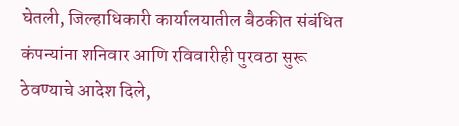घेतली, जिल्हाधिकारी कार्यालयातील बैठकीत संबंधित कंपन्यांना शनिवार आणि रविवारीही पुरवठा सुरू ठेवण्याचे आदेश दिले,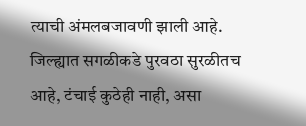त्याची अंमलबजावणी झाली आहे. जिल्ह्यात सगळीकडे पुरवठा सुरळीतच आहे, टंचाई कुठेही नाही, असा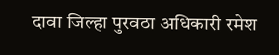दावा जिल्हा पुरवठा अधिकारी रमेश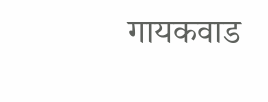गायकवाड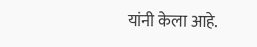यांनी केला आहे.